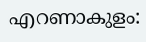എറണാകുളം: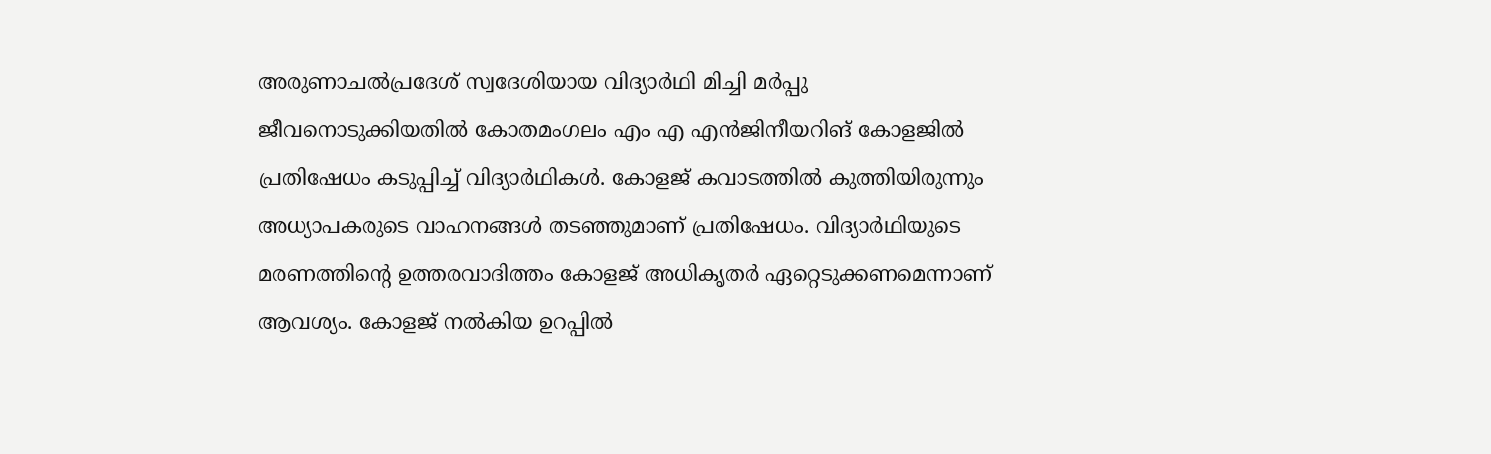അരുണാചൽപ്രദേശ് സ്വദേശിയായ വിദ്യാർഥി മിച്ചി മർപ്പു ജീവനൊടുക്കിയതിൽ കോതമംഗലം എം എ എൻജിനീയറിങ് കോളജിൽ പ്രതിഷേധം കടുപ്പിച്ച് വിദ്യാർഥികൾ. കോളജ് കവാടത്തിൽ കുത്തിയിരുന്നും അധ്യാപകരുടെ വാഹനങ്ങൾ തടഞ്ഞുമാണ് പ്രതിഷേധം. വിദ്യാർഥിയുടെ മരണത്തിന്റെ ഉത്തരവാദിത്തം കോളജ് അധികൃതർ ഏറ്റെടുക്കണമെന്നാണ് ആവശ്യം. കോളജ് നൽകിയ ഉറപ്പിൽ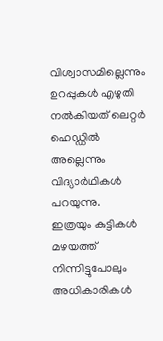വിശ്വാസമില്ലെന്നും ഉറപ്പുകൾ എഴുതി നൽകിയത് ലെറ്റർ ഹെഡ്ഡിൽ അല്ലെന്നും വിദ്യാർഥികൾ പറയുന്നു.
ഇത്രയും കുട്ടികൾ മഴയത്ത് നിന്നിട്ടുപോലും അധികാരികൾ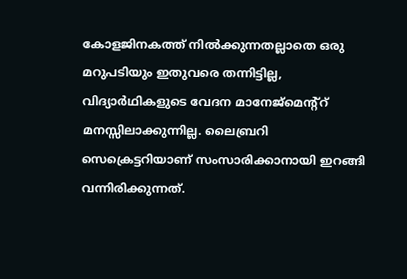കോളജിനകത്ത് നിൽക്കുന്നതല്ലാതെ ഒരു മറുപടിയും ഇതുവരെ തന്നിട്ടില്ല, വിദ്യാർഥികളുടെ വേദന മാനേജ്മെന്റ്റ് മനസ്സിലാക്കുന്നില്ല. ലൈബ്രറി സെക്രെട്ടറിയാണ് സംസാരിക്കാനായി ഇറങ്ങി വന്നിരിക്കുന്നത്.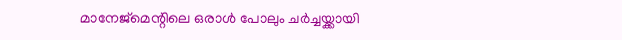മാനേജ്മെന്റിലെ ഒരാൾ പോലും ചർച്ചയ്ക്കായി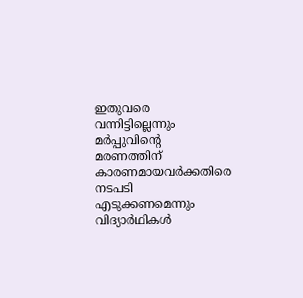ഇതുവരെ വന്നിട്ടില്ലെന്നും മർപ്പുവിന്റെ മരണത്തിന് കാരണമായവർക്കതിരെ നടപടി എടുക്കണമെന്നും വിദ്യാർഥികൾ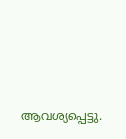ആവശ്യപ്പെട്ടു.